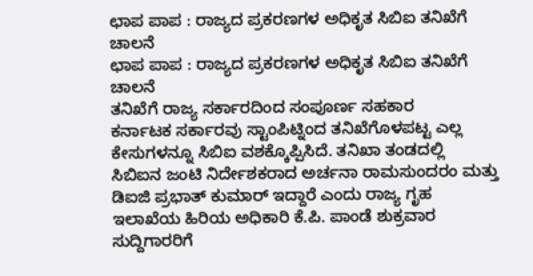ಛಾಪ ಪಾಪ : ರಾಜ್ಯದ ಪ್ರಕರಣಗಳ ಅಧಿಕೃತ ಸಿಬಿಐ ತನಿಖೆಗೆ ಚಾಲನೆ
ಛಾಪ ಪಾಪ : ರಾಜ್ಯದ ಪ್ರಕರಣಗಳ ಅಧಿಕೃತ ಸಿಬಿಐ ತನಿಖೆಗೆ ಚಾಲನೆ
ತನಿಖೆಗೆ ರಾಜ್ಯ ಸರ್ಕಾರದಿಂದ ಸಂಪೂರ್ಣ ಸಹಕಾರ
ಕರ್ನಾಟಕ ಸರ್ಕಾರವು ಸ್ಟಾಂಪಿಟ್ನಿಂದ ತನಿಖೆಗೊಳಪಟ್ಟ ಎಲ್ಲ ಕೇಸುಗಳನ್ನೂ ಸಿಬಿಐ ವಶಕ್ಕೊಪ್ಪಿಸಿದೆ. ತನಿಖಾ ತಂಡದಲ್ಲಿ ಸಿಬಿಐನ ಜಂಟಿ ನಿರ್ದೇಶಕರಾದ ಅರ್ಚನಾ ರಾಮಸುಂದರಂ ಮತ್ತು ಡಿಐಜಿ ಪ್ರಭಾತ್ ಕುಮಾರ್ ಇದ್ದಾರೆ ಎಂದು ರಾಜ್ಯ ಗೃಹ ಇಲಾಖೆಯ ಹಿರಿಯ ಅಧಿಕಾರಿ ಕೆ.ಪಿ. ಪಾಂಡೆ ಶುಕ್ರವಾರ ಸುದ್ದಿಗಾರರಿಗೆ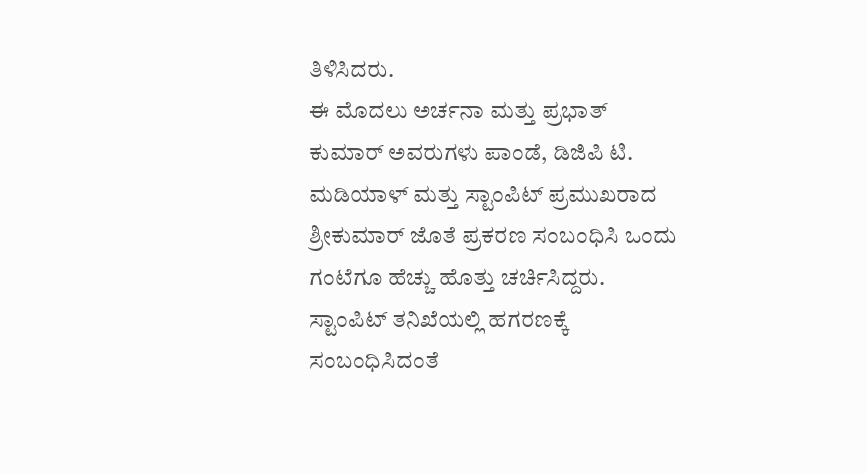ತಿಳಿಸಿದರು.
ಈ ಮೊದಲು ಅರ್ಚನಾ ಮತ್ತು ಪ್ರಭಾತ್ ಕುಮಾರ್ ಅವರುಗಳು ಪಾಂಡೆ, ಡಿಜಿಪಿ ಟಿ. ಮಡಿಯಾಳ್ ಮತ್ತು ಸ್ಟಾಂಪಿಟ್ ಪ್ರಮುಖರಾದ ಶ್ರೀಕುಮಾರ್ ಜೊತೆ ಪ್ರಕರಣ ಸಂಬಂಧಿಸಿ ಒಂದು ಗಂಟೆಗೂ ಹೆಚ್ಚು ಹೊತ್ತು ಚರ್ಚಿಸಿದ್ದರು. ಸ್ಟಾಂಪಿಟ್ ತನಿಖೆಯಲ್ಲಿ ಹಗರಣಕ್ಕೆ ಸಂಬಂಧಿಸಿದಂತೆ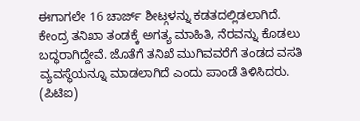ಈಗಾಗಲೇ 16 ಚಾರ್ಜ್ ಶೀಟ್ಗಳನ್ನು ಕಡತದಲ್ಲಿಡಲಾಗಿದೆ.
ಕೇಂದ್ರ ತನಿಖಾ ತಂಡಕ್ಕೆ ಅಗತ್ಯ ಮಾಹಿತಿ, ನೆರವನ್ನು ಕೊಡಲು ಬದ್ಧರಾಗಿದ್ದೇವೆ. ಜೊತೆಗೆ ತನಿಖೆ ಮುಗಿವವರೆಗೆ ತಂಡದ ವಸತಿ ವ್ಯವಸ್ಥೆಯನ್ನೂ ಮಾಡಲಾಗಿದೆ ಎಂದು ಪಾಂಡೆ ತಿಳಿಸಿದರು.
(ಪಿಟಿಐ)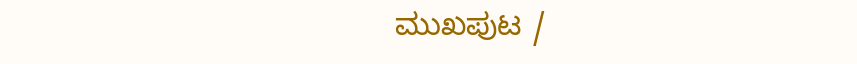ಮುಖಪುಟ /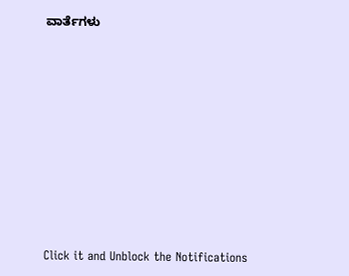ವಾರ್ತೆಗಳು












Click it and Unblock the Notifications